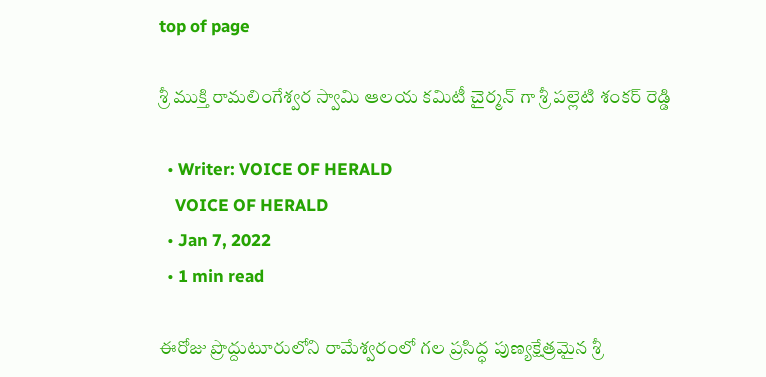top of page

శ్రీ ముక్తి రామలింగేశ్వర స్వామి ఆలయ కమిటీ చైర్మన్ గా శ్రీ పల్లెటి శంకర్ రెడ్డి

  • Writer: VOICE OF HERALD
    VOICE OF HERALD
  • Jan 7, 2022
  • 1 min read

ఈరోజు ప్రొద్దుటూరులోని రామేశ్వరంలో గల ప్రసిద్ధ పుణ్యక్షేత్రమైన శ్రీ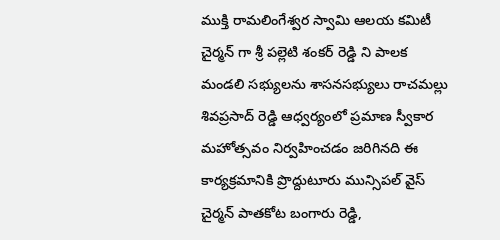ముక్తి రామలింగేశ్వర స్వామి ఆలయ కమిటీ చైర్మన్ గా శ్రీ పల్లెటి శంకర్ రెడ్డి ని పాలక మండలి సభ్యులను శాసనసభ్యులు రాచమల్లు శివప్రసాద్ రెడ్డి ఆధ్వర్యంలో ప్రమాణ స్వీకార మహోత్సవం నిర్వహించడం జరిగినది ఈ కార్యక్రమానికి ప్రొద్దుటూరు మున్సిపల్ వైస్ చైర్మన్ పాతకోట బంగారు రెడ్డి,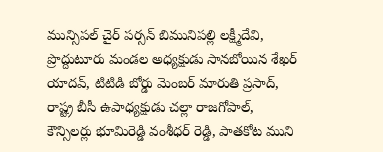మున్సిపల్ చైర్ పర్సన్ బిమునిపల్లి లక్ష్మీదేవి, ప్రొద్దుటూరు మండల అధ్యక్షుడు సానబోయిన శేఖర్ యాదవ్, టిటిడి బోర్డు మెంబర్ మారుతి ప్రసాద్, రాష్ట్ర బీసీ ఉపాధ్యక్షుడు చల్లా రాజగోపాల్, కౌన్సిలర్లు భూమిరెడ్డి వంశీధర్ రెడ్డి, పాతకోట ముని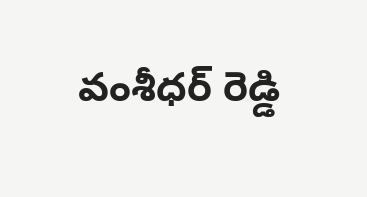వంశీధర్ రెడ్డి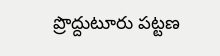ప్రొద్దుటూరు పట్టణ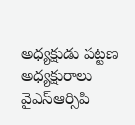అధ్యక్షుడు పట్టణ అధ్యక్షురాలు వైఎస్ఆర్సిపి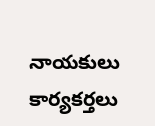నాయకులు కార్యకర్తలు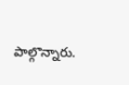పాల్గొన్నారు.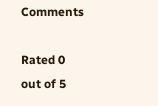Comments

Rated 0 out of 5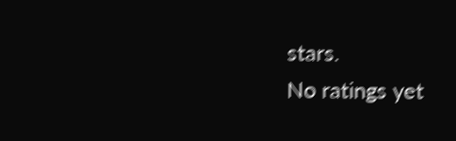stars.
No ratings yet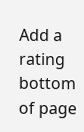Add a rating
bottom of page